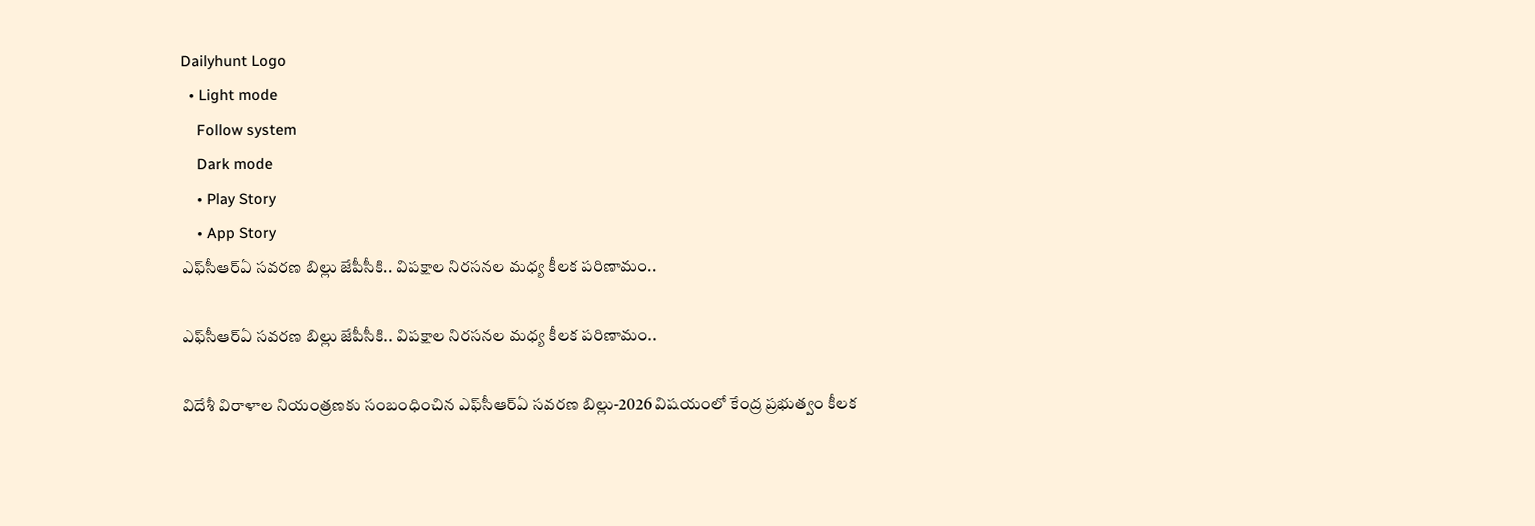Dailyhunt Logo
  • Light mode
    Follow system
    Dark mode
    • Play Story
    • App Story
ఎఫ్‌సీఆర్‌ఏ సవరణ బిల్లు జేపీసీకి.. విపక్షాల నిరసనల మధ్య కీలక పరిణామం..

ఎఫ్‌సీఆర్‌ఏ సవరణ బిల్లు జేపీసీకి.. విపక్షాల నిరసనల మధ్య కీలక పరిణామం..

విదేశీ విరాళాల నియంత్రణకు సంబంధించిన ఎఫ్‌సీఆర్‌ఏ సవరణ బిల్లు-2026 విషయంలో కేంద్ర ప్రభుత్వం కీలక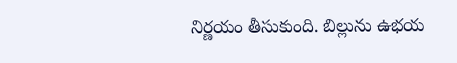నిర్ణయం తీసుకుంది. బిల్లును ఉభయ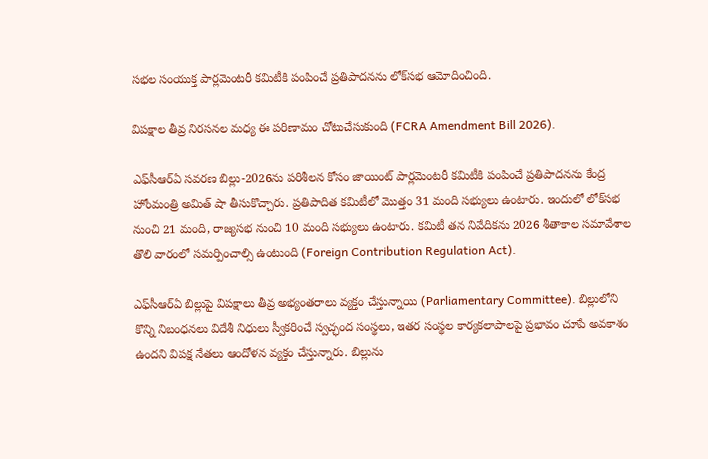సభల సంయుక్త పార్లమెంటరీ కమిటీకి పంపించే ప్రతిపాదనను లోక్‌సభ ఆమోదించింది.

విపక్షాల తీవ్ర నిరసనల మధ్య ఈ పరిణామం చోటుచేసుకుంది (FCRA Amendment Bill 2026).

ఎఫ్‌సీఆర్‌ఏ సవరణ బిల్లు-2026ను పరిశీలన కోసం జాయింట్ పార్లమెంటరీ కమిటీకి పంపించే ప్రతిపాదనను కేంద్ర హోంమంత్రి అమిత్ షా తీసుకొచ్చారు. ప్రతిపాదిత కమిటీలో మొత్తం 31 మంది సభ్యులు ఉంటారు. ఇందులో లోక్‌సభ నుంచి 21 మంది, రాజ్యసభ నుంచి 10 మంది సభ్యులు ఉంటారు. కమిటీ తన నివేదికను 2026 శీతాకాల సమావేశాల తొలి వారంలో సమర్పించాల్సి ఉంటుంది (Foreign Contribution Regulation Act).

ఎఫ్‌సీఆర్‌ఏ బిల్లుపై విపక్షాలు తీవ్ర అభ్యంతరాలు వ్యక్తం చేస్తున్నాయి (Parliamentary Committee). బిల్లులోని కొన్ని నిబంధనలు విదేశీ నిధులు స్వీకరించే స్వచ్ఛంద సంస్థలు, ఇతర సంస్థల కార్యకలాపాలపై ప్రభావం చూపే అవకాశం ఉందని విపక్ష నేతలు ఆందోళన వ్యక్తం చేస్తున్నారు. బిల్లును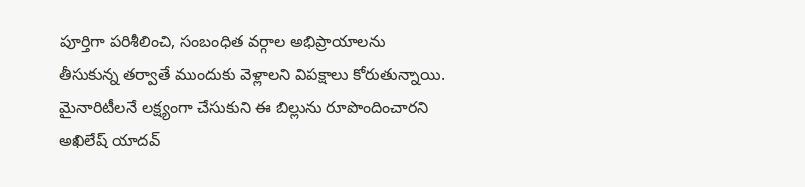పూర్తిగా పరిశీలించి, సంబంధిత వర్గాల అభిప్రాయాలను తీసుకున్న తర్వాతే ముందుకు వెళ్లాలని విపక్షాలు కోరుతున్నాయి. మైనారిటీలనే లక్ష్యంగా చేసుకుని ఈ బిల్లును రూపొందించారని అఖిలేష్ యాదవ్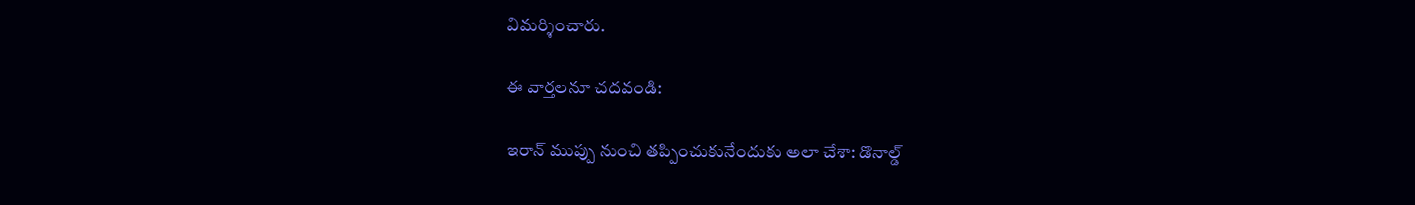విమర్శించారు.

ఈ వార్తలనూ చదవండి:

ఇరాన్ ముప్పు నుంచి తప్పించుకునేందుకు అలా చేశా: డొనాల్డ్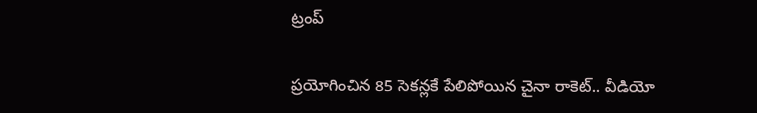ట్రంప్

ప్రయోగించిన 85 సెకన్లకే పేలిపోయిన చైనా రాకెట్.. వీడియో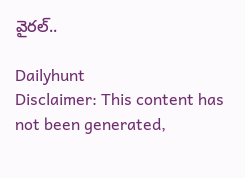వైరల్..

Dailyhunt
Disclaimer: This content has not been generated,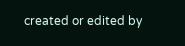created or edited by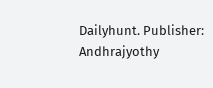Dailyhunt. Publisher: Andhrajyothy